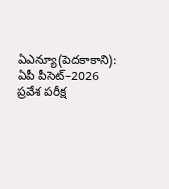ఏఎన్యూ(పెదకాకాని): ఏపీ పీసెట్–2026 ప్రవేశ పరీక్ష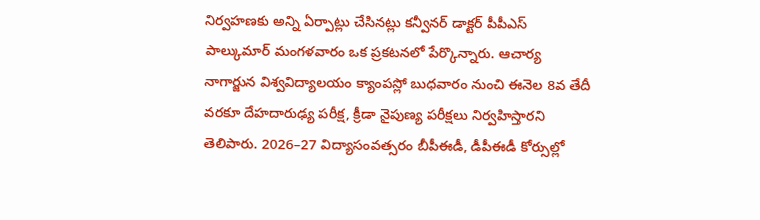నిర్వహణకు అన్ని ఏర్పాట్లు చేసినట్లు కన్వీనర్ డాక్టర్ పీపీఎస్ పాల్కుమార్ మంగళవారం ఒక ప్రకటనలో పేర్కొన్నారు. ఆచార్య నాగార్జున విశ్వవిద్యాలయం క్యాంపస్లో బుధవారం నుంచి ఈనెల 8వ తేదీ వరకూ దేహదారుఢ్య పరీక్ష, క్రీడా నైపుణ్య పరీక్షలు నిర్వహిస్తారని తెలిపారు. 2026–27 విద్యాసంవత్సరం బీపీఈడీ, డీపీఈడీ కోర్సుల్లో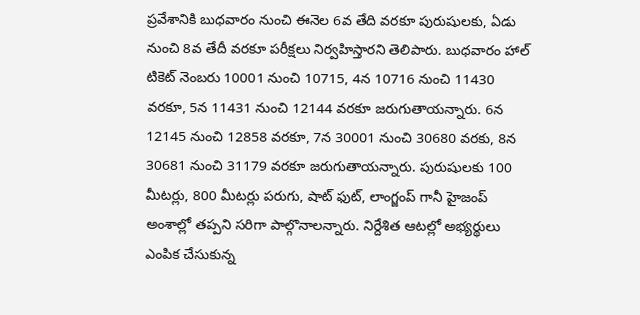ప్రవేశానికి బుధవారం నుంచి ఈనెల 6వ తేది వరకూ పురుషులకు, ఏడు నుంచి 8వ తేదీ వరకూ పరీక్షలు నిర్వహిస్తారని తెలిపారు. బుధవారం హాల్ టికెట్ నెంబరు 10001 నుంచి 10715, 4న 10716 నుంచి 11430 వరకూ, 5న 11431 నుంచి 12144 వరకూ జరుగుతాయన్నారు. 6న 12145 నుంచి 12858 వరకూ, 7న 30001 నుంచి 30680 వరకు, 8న 30681 నుంచి 31179 వరకూ జరుగుతాయన్నారు. పురుషులకు 100 మీటర్లు, 800 మీటర్లు పరుగు, షాట్ ఫుట్, లాంగ్జంప్ గానీ హైజంప్ అంశాల్లో తప్పని సరిగా పాల్గొనాలన్నారు. నిర్దేశిత ఆటల్లో అభ్యర్థులు ఎంపిక చేసుకున్న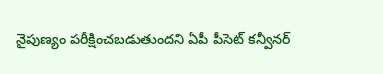నైపుణ్యం పరీక్షించబడుతుందని ఏపీ పీసెట్ కన్వీనర్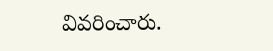వివరించారు.